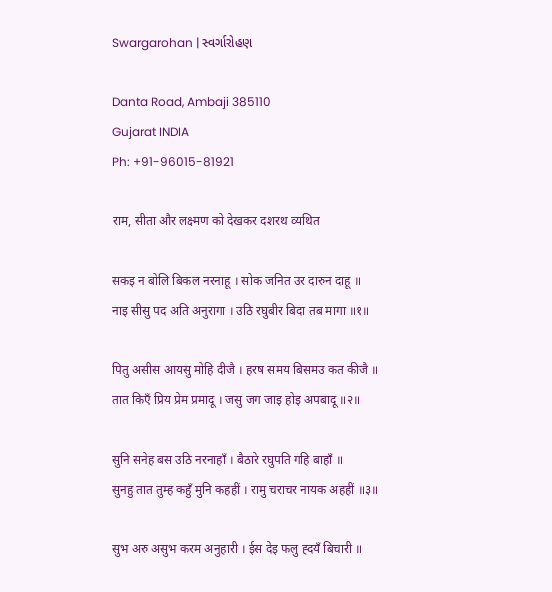Swargarohan | સ્વર્ગારોહણ

Danta Road, Ambaji 385110
Gujarat INDIA
Ph: +91-96015-81921

राम, सीता और लक्ष्मण को देखकर दशरथ व्यथित

सकइ न बोलि बिकल नरनाहू । सोक जनित उर दारुन दाहू ॥
नाइ सीसु पद अति अनुरागा । उठि रघुबीर बिदा तब मागा ॥१॥

पितु असीस आयसु मोहि दीजै । हरष समय बिसमउ कत कीजै ॥
तात किएँ प्रिय प्रेम प्रमादू । जसु जग जाइ होइ अपबादू ॥२॥

सुनि सनेह बस उठि नरनाहाँ । बैठारे रघुपति गहि बाहाँ ॥
सुनहु तात तुम्ह कहुँ मुनि कहहीं । रामु चराचर नायक अहहीं ॥३॥

सुभ अरु असुभ करम अनुहारी । ईस देइ फलु ह्दयँ बिचारी ॥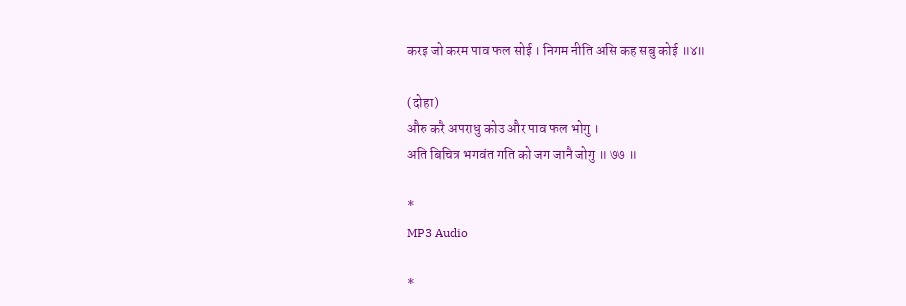करइ जो करम पाव फल सोई । निगम नीति असि कह सबु कोई ॥४॥

(दोहा)
औरु करै अपराधु कोउ और पाव फल भोगु ।
अति बिचित्र भगवंत गति को जग जानै जोगु ॥ ७७ ॥

*
MP3 Audio

*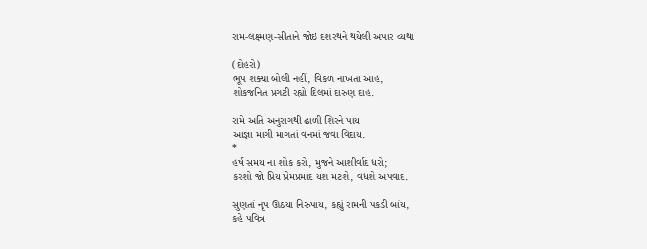રામ-લક્ષ્મણ-સીતાને જોઇ દશરથને થયેલી અપાર વ્યથા

(દોહરો)
ભૂપ શક્યા બોલી નહીં, વિકળ નાખતા આહ,
શોકજનિત પ્રગટી રહ્યો દિલમાં દારુણ દાહ.

રામે અતિ અનુરાગથી ઢાળી શિરને પાય
આજ્ઞા માગી માગતાં વનમાં જવા વિદાય.
*
હર્ષ સમય ના શોક કરો, મુજને આશીર્વાદ ધરો;
કરશો જો પ્રિય પ્રેમપ્રમાદ યશ મટશે, વધશે અપવાદ.

સુણતાં નૃપ ઊઠયા નિરુપાય, કહ્યું રામની પકડી બાંય,
કહે પવિત્ર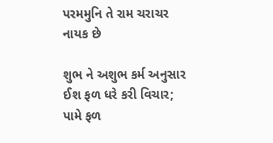પરમમુનિ તે રામ ચરાચર નાયક છે

શુભ ને અશુભ કર્મ અનુસાર ઈશ ફળ ધરે કરી વિચાર;
પામે ફળ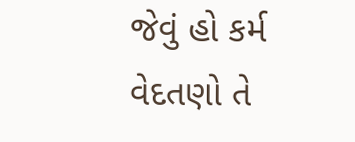જેવું હો કર્મ વેદતણો તે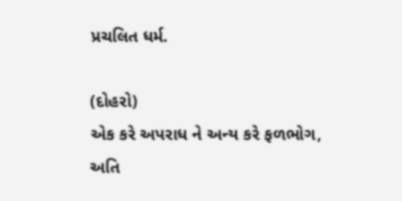પ્રચલિત ધર્મ.

(દોહરો)
એક કરે અપરાધ ને અન્ય કરે ફળભોગ,
અતિ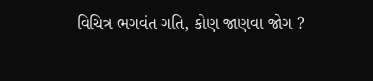વિચિત્ર ભગવંત ગતિ, કોણ જાણવા જોગ ?